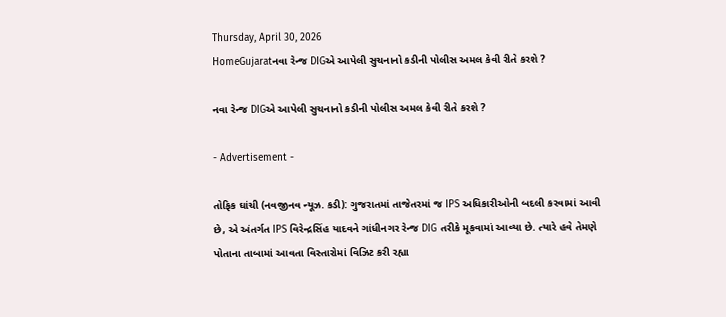Thursday, April 30, 2026
HomeGujaratનવા રેન્જ DIGએ આપેલી સુચનાનો કડીની પોલીસ અમલ કેવી રીતે કરશે ?

નવા રેન્જ DIGએ આપેલી સુચનાનો કડીની પોલીસ અમલ કેવી રીતે કરશે ?

- Advertisement -

તોફિક ઘાંચી (નવજીનવ ન્યૂઝ. કડી): ગુજરાતમાં તાજેતરમાં જ IPS અધિકારીઓની બદલી કરવામાં આવી છે, એ અંતર્ગત IPS વિરેન્દ્રસિંહ યાદવને ગાંધીનગર રેન્જ DIG તરીકે મૂકવામાં આવ્યા છે. ત્યારે હવે તેમણે પોતાના તાબામાં આવતા વિસ્તારોમાં વિઝિટ કરી રહ્યા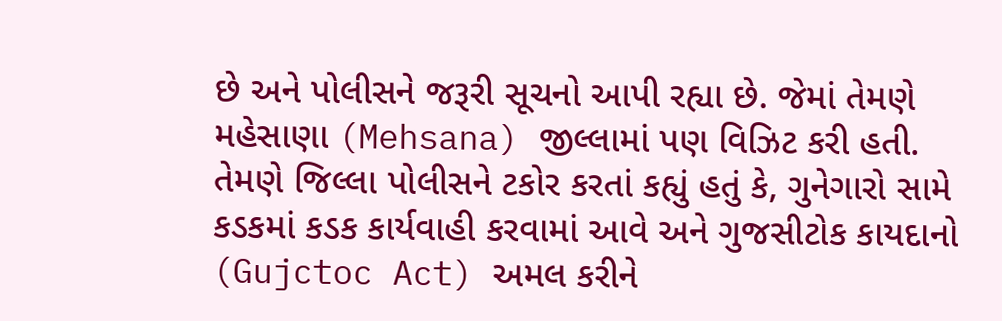છે અને પોલીસને જરૂરી સૂચનો આપી રહ્યા છે. જેમાં તેમણે મહેસાણા (Mehsana) જીલ્લામાં પણ વિઝિટ કરી હતી. તેમણે જિલ્લા પોલીસને ટકોર કરતાં કહ્યું હતું કે, ગુનેગારો સામે કડકમાં કડક કાર્યવાહી કરવામાં આવે અને ગુજસીટોક કાયદાનો (Gujctoc Act) અમલ કરીને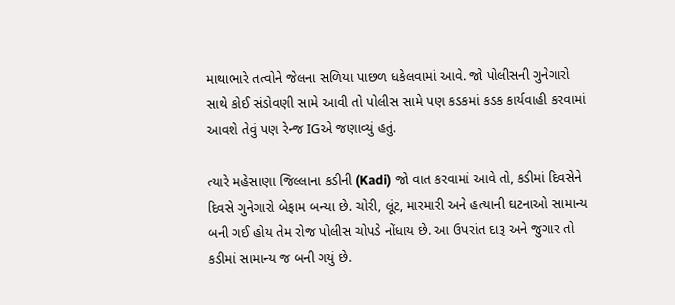માથાભારે તત્વોને જેલના સળિયા પાછળ ધકેલવામાં આવે. જો પોલીસની ગુનેગારો સાથે કોઈ સંડોવણી સામે આવી તો પોલીસ સામે પણ કડકમાં કડક કાર્યવાહી કરવામાં આવશે તેવું પણ રેન્જ IGએ જણાવ્યું હતું.

ત્યારે મહેસાણા જિલ્લાના કડીની (Kadi) જો વાત કરવામાં આવે તો, કડીમાં દિવસેને દિવસે ગુનેગારો બેફામ બન્યા છે. ચોરી, લૂંટ, મારમારી અને હત્યાની ઘટનાઓ સામાન્ય બની ગઈ હોય તેમ રોજ પોલીસ ચોપડે નોંધાય છે. આ ઉપરાંત દારૂ અને જુગાર તો કડીમાં સામાન્ય જ બની ગયું છે.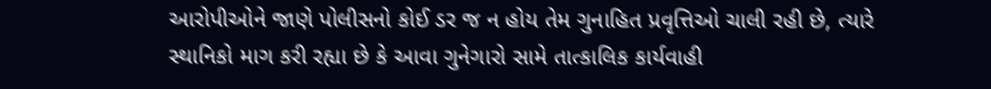આરોપીઓને જાણે પોલીસનો કોઈ ડર જ ન હોય તેમ ગુનાહિત પ્રવૃત્તિઓ ચાલી રહી છે, ત્યારે સ્થાનિકો માગ કરી રહ્યા છે કે આવા ગુનેગારો સામે તાત્કાલિક કાર્યવાહી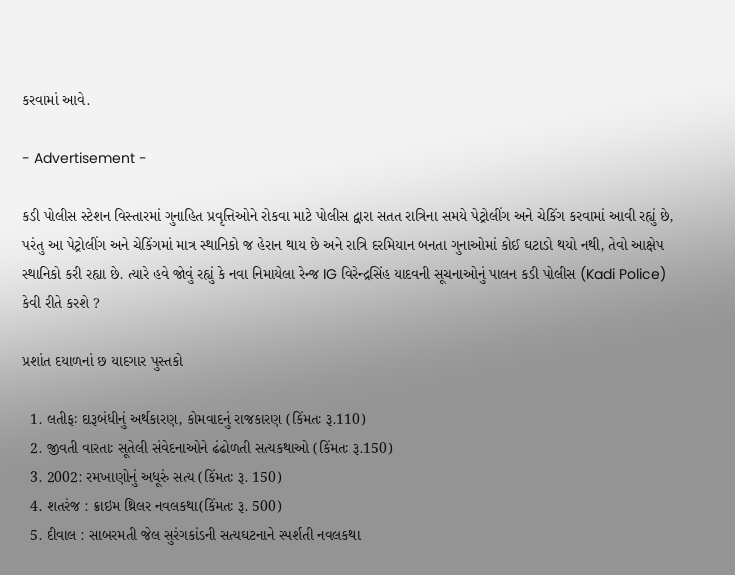કરવામાં આવે.

- Advertisement -

કડી પોલીસ સ્ટેશન વિસ્તારમાં ગુનાહિત પ્રવૃત્તિઓને રોકવા માટે પોલીસ દ્વારા સતત રાત્રિના સમયે પેટ્રોલીંગ અને ચેકિંગ કરવામાં આવી રહ્યું છે, પરંતુ આ પેટ્રોલીંગ અને ચેકિંગમાં માત્ર સ્થાનિકો જ હેરાન થાય છે અને રાત્રિ દરમિયાન બનતા ગુનાઓમાં કોઈ ઘટાડો થયો નથી, તેવો આક્ષેપ સ્થાનિકો કરી રહ્યા છે. ત્યારે હવે જોવું રહ્યું કે નવા નિમાયેલા રેન્જ IG વિરેન્દ્રસિંહ યાદવની સૂચનાઓનું પાલન કડી પોલીસ (Kadi Police) કેવી રીતે કરશે ?

પ્રશાંત દયાળનાં છ યાદગાર પુસ્તકો

  1. લતીફઃ દારૂબંધીનું અર્થકારણ, કોમવાદનું રાજકારણ (કિંમતઃ રૂ.110)
  2. જીવતી વારતાઃ સૂતેલી સંવેદનાઓને ઢંઢોળતી સત્યકથાઓ (કિંમતઃ રૂ.150)
  3. 2002: રમખાણોનું અધૂરું સત્ય (કિંમતઃ રૂ. 150)
  4. શતરંજ : ક્રાઇમ થ્રિલર નવલકથા(કિંમતઃ રૂ. 500)
  5. દીવાલ : સાબરમતી જેલ સુરંગકાંડની સત્યઘટનાને સ્પર્શતી નવલકથા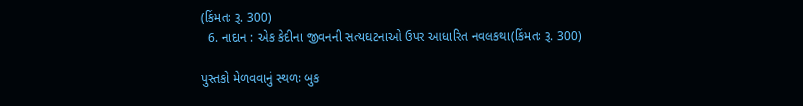(કિંમતઃ રૂ. 300)
  6. નાદાન : એક કેદીના જીવનની સત્યઘટનાઓ ઉપર આધારિત નવલકથા(કિંમતઃ રૂ. 300)

પુસ્તકો મેળવવાનું સ્થળઃ બુક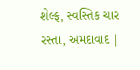શેલ્ફ, સ્વસ્તિક ચાર રસ્તા, અમદાવાદ |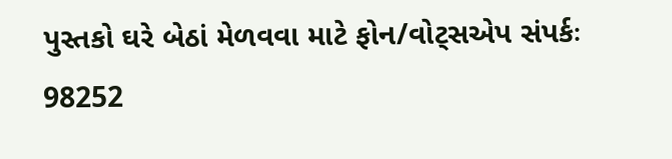પુસ્તકો ઘરે બેઠાં મેળવવા માટે ફોન/વોટ્સએપ સંપર્કઃ 98252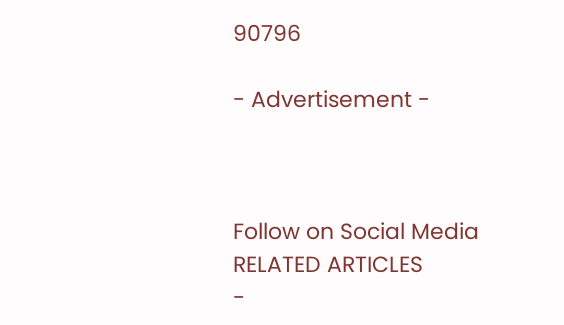90796

- Advertisement -



Follow on Social Media
RELATED ARTICLES
-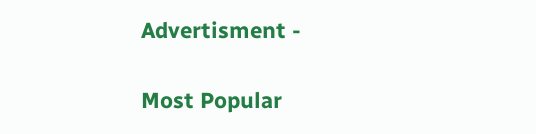Advertisment -

Most Popular